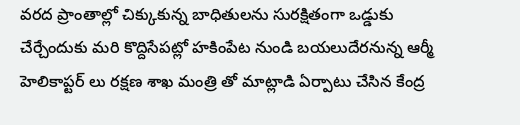వరద ప్రాంతాల్లో చిక్కుకున్న బాధితులను సురక్షితంగా ఒడ్డుకు చేర్చేందుకు మరి కొద్దిసేపట్లో హకింపేట నుండి బయలుదేరనున్న ఆర్మీ హెలికాప్టర్ లు రక్షణ శాఖ మంత్రి తో మాట్లాడి ఏర్పాటు చేసిన కేంద్ర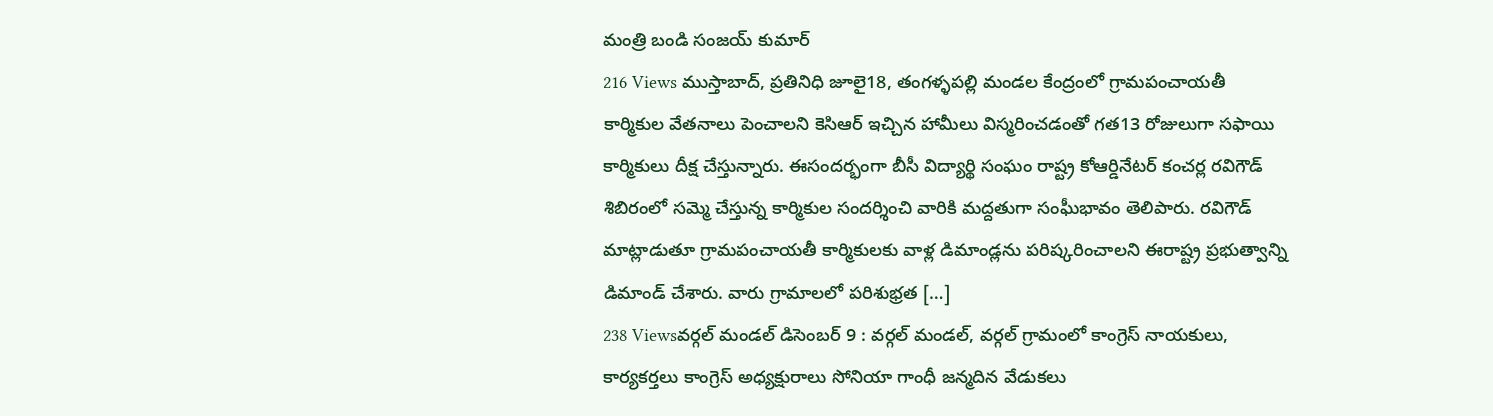మంత్రి బండి సంజయ్ కుమార్
216 Views ముస్తాబాద్, ప్రతినిధి జూలై18, తంగళ్ళపల్లి మండల కేంద్రంలో గ్రామపంచాయతీ కార్మికుల వేతనాలు పెంచాలని కెసిఆర్ ఇచ్చిన హామీలు విస్మరించడంతో గత13 రోజులుగా సఫాయి కార్మికులు దీక్ష చేస్తున్నారు. ఈసందర్భంగా బీసీ విద్యార్థి సంఘం రాష్ట్ర కోఆర్డినేటర్ కంచర్ల రవిగౌడ్ శిబిరంలో సమ్మె చేస్తున్న కార్మికుల సందర్శించి వారికి మద్దతుగా సంఘీభావం తెలిపారు. రవిగౌడ్ మాట్లాడుతూ గ్రామపంచాయతీ కార్మికులకు వాళ్ల డిమాండ్లను పరిష్కరించాలని ఈరాష్ట్ర ప్రభుత్వాన్ని డిమాండ్ చేశారు. వారు గ్రామాలలో పరిశుభ్రత […]
238 Viewsవర్గల్ మండల్ డిసెంబర్ 9 : వర్గల్ మండల్, వర్గల్ గ్రామంలో కాంగ్రెస్ నాయకులు, కార్యకర్తలు కాంగ్రెస్ అధ్యక్షురాలు సోనియా గాంధీ జన్మదిన వేడుకలు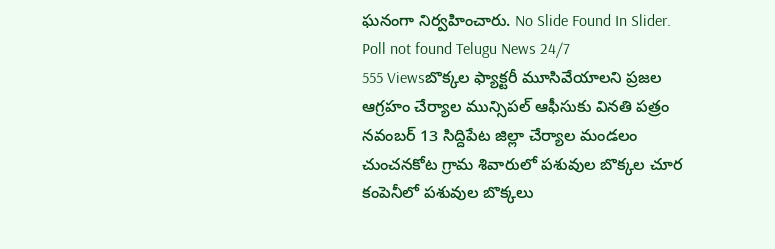ఘనంగా నిర్వహించారు. No Slide Found In Slider. Poll not found Telugu News 24/7
555 Viewsబొక్కల ఫ్యాక్టరీ మూసివేయాలని ప్రజల ఆగ్రహం చేర్యాల మున్సిపల్ ఆఫీసుకు వినతి పత్రం నవంబర్ 13 సిద్దిపేట జిల్లా చేర్యాల మండలం చుంచనకోట గ్రామ శివారులో పశువుల బొక్కల చూర కంపెనీలో పశువుల బొక్కలు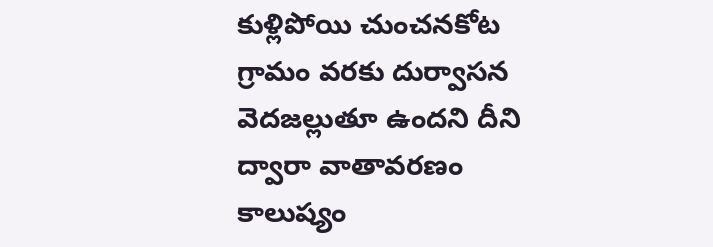కుళ్లిపోయి చుంచనకోట గ్రామం వరకు దుర్వాసన వెదజల్లుతూ ఉందని దీని ద్వారా వాతావరణం కాలుష్యం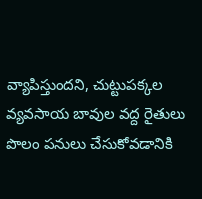వ్యాపిస్తుందని, చుట్టుపక్కల వ్యవసాయ బావుల వద్ద రైతులు పొలం పనులు చేసుకోవడానికి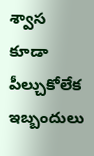శ్వాస కూడా పీల్చుకోలేక ఇబ్బందులు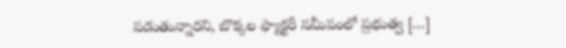పడుతున్నారని, బొక్కల ఫ్యాక్టరీ సమీపంలో ప్రభుత్వ […]